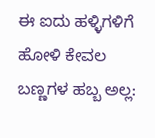ಈ ಐದು ಹಳ್ಳಿಗಳಿಗೆ ಹೋಳಿ ಕೇವಲ ಬಣ್ಣಗಳ ಹಬ್ಬ ಅಲ್ಲ: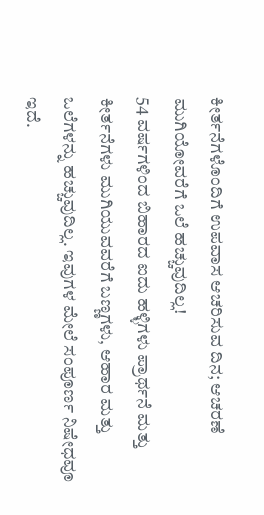ಕೀರ್ತನೆಗಳೊಂದಿಗೆ ಉಪವಾಸ ಆಚರಿಸುವ ದಿನ; ಆಚರಣೆ ಮುಗಿಯೋವರೆಗೆ ಒಲೆ ಹಚ್ಚುವುದಿಲ್ಲ!
54 ವರ್ಷಗಳಿಂದ ಬಿಹಾರದ ಐದು ಹಳ್ಳಿಗಳು ಪ್ರಾರ್ಥನೆ ಮತ್ತು ಕೀರ್ತನೆಗಳು ಮುಗಿಯುವವರೆಗೆ ಬಣ್ಣಗಳು, ಆಹಾರ ಮತ್ತು ಒಲೆಗಳನ್ನು ಹಚ್ಚುವುದಿಲ್ಲ. ಇವುಗಳ ಮೇಲೆ ಸಂಪೂರ್ಣ ನಿಷೇಧವೂ ಇದೆ.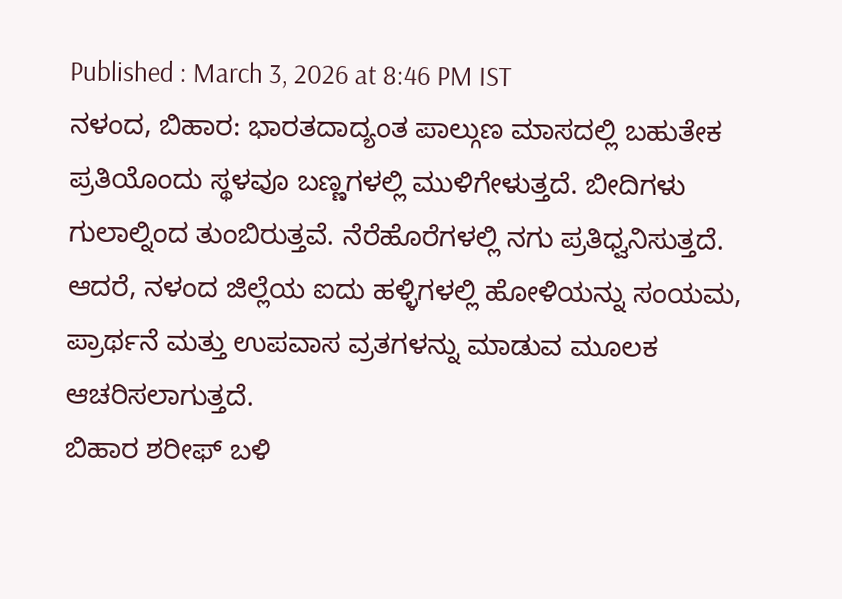Published : March 3, 2026 at 8:46 PM IST
ನಳಂದ, ಬಿಹಾರ: ಭಾರತದಾದ್ಯಂತ ಪಾಲ್ಗುಣ ಮಾಸದಲ್ಲಿ ಬಹುತೇಕ ಪ್ರತಿಯೊಂದು ಸ್ಥಳವೂ ಬಣ್ಣಗಳಲ್ಲಿ ಮುಳಿಗೇಳುತ್ತದೆ. ಬೀದಿಗಳು ಗುಲಾಲ್ನಿಂದ ತುಂಬಿರುತ್ತವೆ. ನೆರೆಹೊರೆಗಳಲ್ಲಿ ನಗು ಪ್ರತಿಧ್ವನಿಸುತ್ತದೆ. ಆದರೆ, ನಳಂದ ಜಿಲ್ಲೆಯ ಐದು ಹಳ್ಳಿಗಳಲ್ಲಿ ಹೋಳಿಯನ್ನು ಸಂಯಮ, ಪ್ರಾರ್ಥನೆ ಮತ್ತು ಉಪವಾಸ ವ್ರತಗಳನ್ನು ಮಾಡುವ ಮೂಲಕ ಆಚರಿಸಲಾಗುತ್ತದೆ.
ಬಿಹಾರ ಶರೀಫ್ ಬಳಿ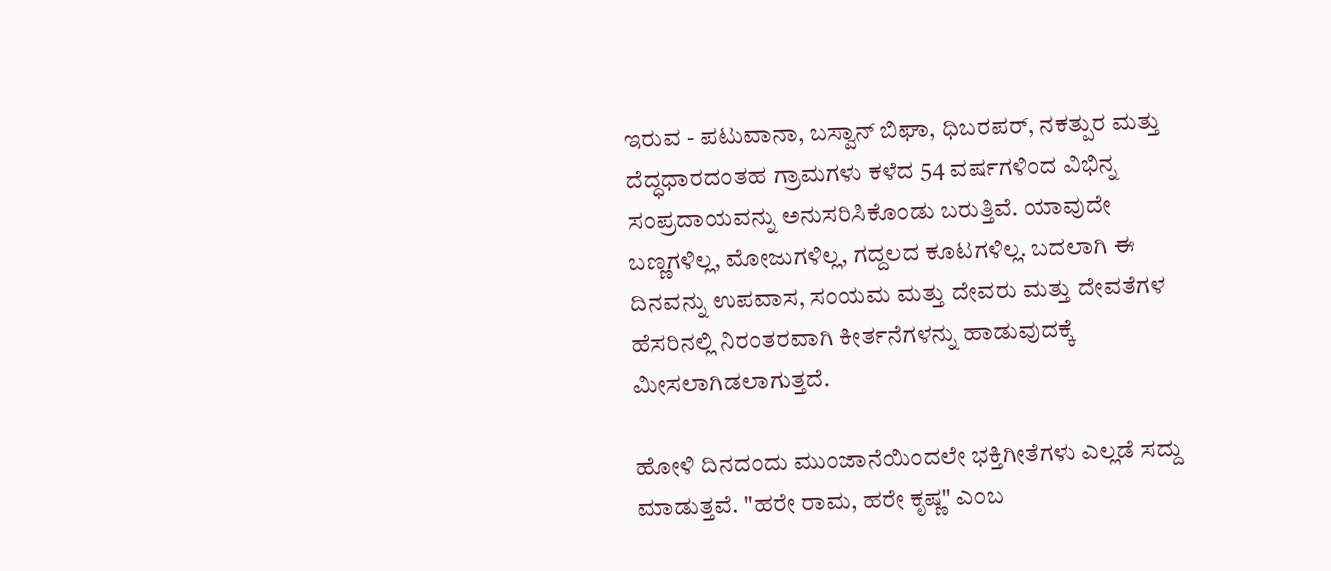ಇರುವ - ಪಟುವಾನಾ, ಬಸ್ವಾನ್ ಬಿಘಾ, ಧಿಬರಪರ್, ನಕತ್ಪುರ ಮತ್ತು ದೆದ್ಧಧಾರದಂತಹ ಗ್ರಾಮಗಳು ಕಳೆದ 54 ವರ್ಷಗಳಿಂದ ವಿಭಿನ್ನ ಸಂಪ್ರದಾಯವನ್ನು ಅನುಸರಿಸಿಕೊಂಡು ಬರುತ್ತಿವೆ. ಯಾವುದೇ ಬಣ್ಣಗಳಿಲ್ಲ, ಮೋಜುಗಳಿಲ್ಲ, ಗದ್ದಲದ ಕೂಟಗಳಿಲ್ಲ. ಬದಲಾಗಿ ಈ ದಿನವನ್ನು ಉಪವಾಸ, ಸಂಯಮ ಮತ್ತು ದೇವರು ಮತ್ತು ದೇವತೆಗಳ ಹೆಸರಿನಲ್ಲಿ ನಿರಂತರವಾಗಿ ಕೀರ್ತನೆಗಳನ್ನು ಹಾಡುವುದಕ್ಕೆ ಮೀಸಲಾಗಿಡಲಾಗುತ್ತದೆ.

ಹೋಳಿ ದಿನದಂದು ಮುಂಜಾನೆಯಿಂದಲೇ ಭಕ್ತಿಗೀತೆಗಳು ಎಲ್ಲಡೆ ಸದ್ದು ಮಾಡುತ್ತವೆ. "ಹರೇ ರಾಮ, ಹರೇ ಕೃಷ್ಣ" ಎಂಬ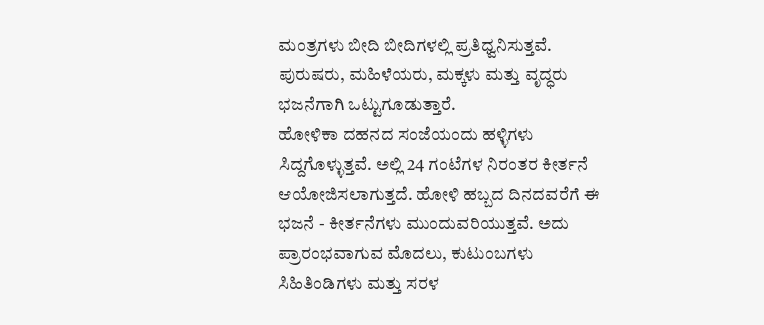ಮಂತ್ರಗಳು ಬೀದಿ ಬೀದಿಗಳಲ್ಲಿ ಪ್ರತಿಧ್ವನಿಸುತ್ತವೆ. ಪುರುಷರು, ಮಹಿಳೆಯರು, ಮಕ್ಕಳು ಮತ್ತು ವೃದ್ಧರು ಭಜನೆಗಾಗಿ ಒಟ್ಟುಗೂಡುತ್ತಾರೆ.
ಹೋಳಿಕಾ ದಹನದ ಸಂಜೆಯಂದು ಹಳ್ಳಿಗಳು ಸಿದ್ದಗೊಳ್ಳುತ್ತವೆ. ಅಲ್ಲಿ 24 ಗಂಟೆಗಳ ನಿರಂತರ ಕೀರ್ತನೆ ಆಯೋಜಿಸಲಾಗುತ್ತದೆ. ಹೋಳಿ ಹಬ್ಬದ ದಿನದವರೆಗೆ ಈ ಭಜನೆ - ಕೀರ್ತನೆಗಳು ಮುಂದುವರಿಯುತ್ತವೆ. ಅದು ಪ್ರಾರಂಭವಾಗುವ ಮೊದಲು, ಕುಟುಂಬಗಳು ಸಿಹಿತಿಂಡಿಗಳು ಮತ್ತು ಸರಳ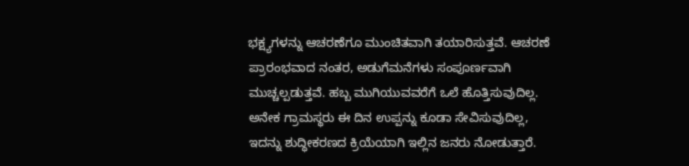ಭಕ್ಷ್ಯಗಳನ್ನು ಆಚರಣೆಗೂ ಮುಂಚಿತವಾಗಿ ತಯಾರಿಸುತ್ತವೆ. ಆಚರಣೆ ಪ್ರಾರಂಭವಾದ ನಂತರ, ಅಡುಗೆಮನೆಗಳು ಸಂಪೂರ್ಣವಾಗಿ ಮುಚ್ಚಲ್ಪಡುತ್ತವೆ. ಹಬ್ಬ ಮುಗಿಯುವವರೆಗೆ ಒಲೆ ಹೊತ್ತಿಸುವುದಿಲ್ಲ. ಅನೇಕ ಗ್ರಾಮಸ್ಥರು ಈ ದಿನ ಉಪ್ಪನ್ನು ಕೂಡಾ ಸೇವಿಸುವುದಿಲ್ಲ, ಇದನ್ನು ಶುದ್ಧೀಕರಣದ ಕ್ರಿಯೆಯಾಗಿ ಇಲ್ಲಿನ ಜನರು ನೋಡುತ್ತಾರೆ.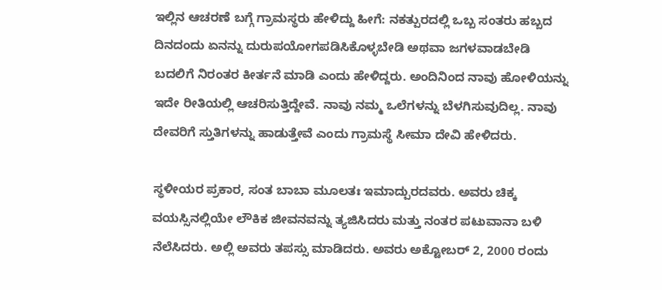ಇಲ್ಲಿನ ಆಚರಣೆ ಬಗ್ಗೆ ಗ್ರಾಮಸ್ಥರು ಹೇಳಿದ್ದು ಹೀಗೆ: ನಕತ್ಪುರದಲ್ಲಿ ಒಬ್ಬ ಸಂತರು ಹಬ್ಬದ ದಿನದಂದು ಏನನ್ನು ದುರುಪಯೋಗಪಡಿಸಿಕೊಳ್ಳಬೇಡಿ ಅಥವಾ ಜಗಳವಾಡಬೇಡಿ ಬದಲಿಗೆ ನಿರಂತರ ಕೀರ್ತನೆ ಮಾಡಿ ಎಂದು ಹೇಳಿದ್ದರು. ಅಂದಿನಿಂದ ನಾವು ಹೋಳಿಯನ್ನು ಇದೇ ರೀತಿಯಲ್ಲಿ ಆಚರಿಸುತ್ತಿದ್ದೇವೆ. ನಾವು ನಮ್ಮ ಒಲೆಗಳನ್ನು ಬೆಳಗಿಸುವುದಿಲ್ಲ. ನಾವು ದೇವರಿಗೆ ಸ್ತುತಿಗಳನ್ನು ಹಾಡುತ್ತೇವೆ ಎಂದು ಗ್ರಾಮಸ್ಥೆ ಸೀಮಾ ದೇವಿ ಹೇಳಿದರು.

ಸ್ಥಳೀಯರ ಪ್ರಕಾರ, ಸಂತ ಬಾಬಾ ಮೂಲತಃ ಇಮಾದ್ಪುರದವರು. ಅವರು ಚಿಕ್ಕ ವಯಸ್ಸಿನಲ್ಲಿಯೇ ಲೌಕಿಕ ಜೀವನವನ್ನು ತ್ಯಜಿಸಿದರು ಮತ್ತು ನಂತರ ಪಟುವಾನಾ ಬಳಿ ನೆಲೆಸಿದರು. ಅಲ್ಲಿ ಅವರು ತಪಸ್ಸು ಮಾಡಿದರು. ಅವರು ಅಕ್ಟೋಬರ್ 2, 2000 ರಂದು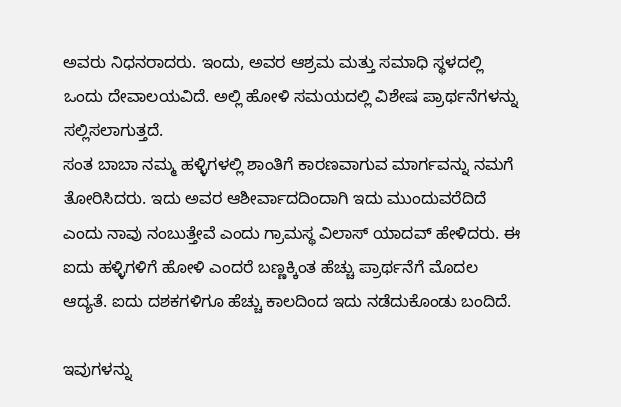ಅವರು ನಿಧನರಾದರು. ಇಂದು, ಅವರ ಆಶ್ರಮ ಮತ್ತು ಸಮಾಧಿ ಸ್ಥಳದಲ್ಲಿ ಒಂದು ದೇವಾಲಯವಿದೆ. ಅಲ್ಲಿ ಹೋಳಿ ಸಮಯದಲ್ಲಿ ವಿಶೇಷ ಪ್ರಾರ್ಥನೆಗಳನ್ನು ಸಲ್ಲಿಸಲಾಗುತ್ತದೆ.
ಸಂತ ಬಾಬಾ ನಮ್ಮ ಹಳ್ಳಿಗಳಲ್ಲಿ ಶಾಂತಿಗೆ ಕಾರಣವಾಗುವ ಮಾರ್ಗವನ್ನು ನಮಗೆ ತೋರಿಸಿದರು. ಇದು ಅವರ ಆಶೀರ್ವಾದದಿಂದಾಗಿ ಇದು ಮುಂದುವರೆದಿದೆ ಎಂದು ನಾವು ನಂಬುತ್ತೇವೆ ಎಂದು ಗ್ರಾಮಸ್ಥ ವಿಲಾಸ್ ಯಾದವ್ ಹೇಳಿದರು. ಈ ಐದು ಹಳ್ಳಿಗಳಿಗೆ ಹೋಳಿ ಎಂದರೆ ಬಣ್ಣಕ್ಕಿಂತ ಹೆಚ್ಚು ಪ್ರಾರ್ಥನೆಗೆ ಮೊದಲ ಆದ್ಯತೆ. ಐದು ದಶಕಗಳಿಗೂ ಹೆಚ್ಚು ಕಾಲದಿಂದ ಇದು ನಡೆದುಕೊಂಡು ಬಂದಿದೆ.

ಇವುಗಳನ್ನು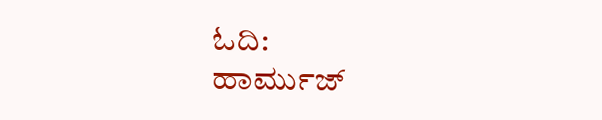ಓದಿ:
ಹಾರ್ಮುಜ್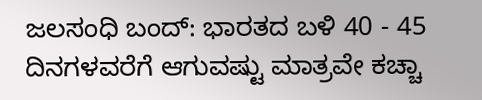ಜಲಸಂಧಿ ಬಂದ್: ಭಾರತದ ಬಳಿ 40 - 45 ದಿನಗಳವರೆಗೆ ಆಗುವಷ್ಟು ಮಾತ್ರವೇ ಕಚ್ಚಾ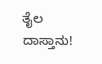ತೈಲ ದಾಸ್ತಾನು!